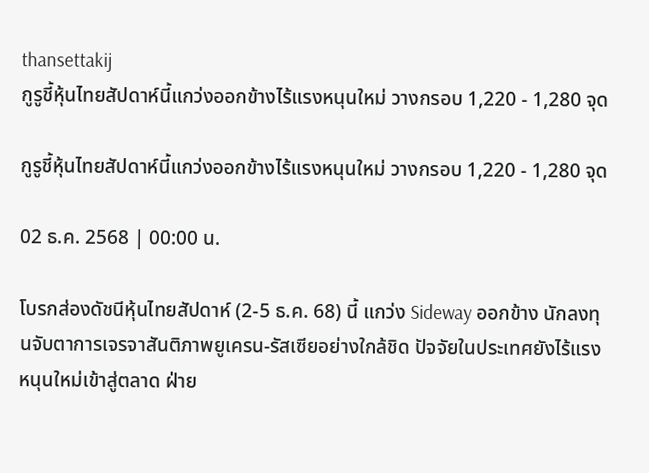thansettakij
กูรูชี้หุ้นไทยสัปดาห์นี้แกว่งออกข้างไร้แรงหนุนใหม่ วางกรอบ 1,220 - 1,280 จุด

กูรูชี้หุ้นไทยสัปดาห์นี้แกว่งออกข้างไร้แรงหนุนใหม่ วางกรอบ 1,220 - 1,280 จุด

02 ธ.ค. 2568 | 00:00 น.

โบรกส่องดัชนีหุ้นไทยสัปดาห์ (2-5 ธ.ค. 68) นี้ แกว่ง Sideway ออกข้าง นักลงทุนจับตาการเจรจาสันติภาพยูเครน-รัสเซียอย่างใกล้ชิด ปัจจัยในประเทศยังไร้แรงหนุนใหม่เข้าสู่ตลาด ฝ่าย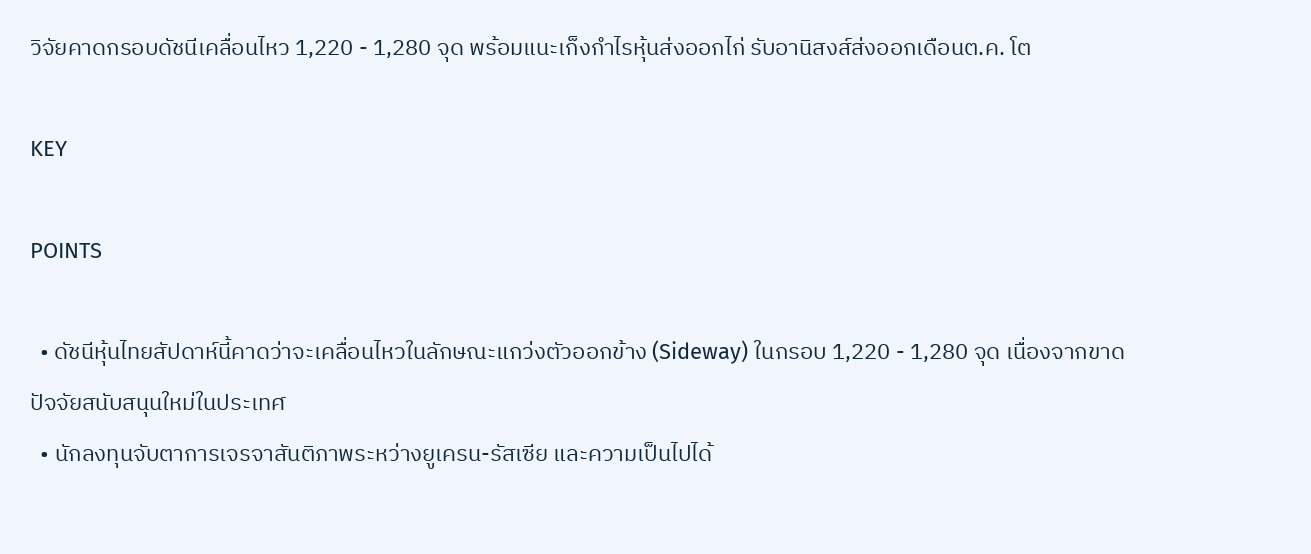วิจัยคาดกรอบดัชนีเคลื่อนไหว 1,220 - 1,280 จุด พร้อมแนะเก็งกำไรหุ้นส่งออกไก่ รับอานิสงส์ส่งออกเดือนต.ค. โต

KEY

POINTS

  • ดัชนีหุ้นไทยสัปดาห์นี้คาดว่าจะเคลื่อนไหวในลักษณะแกว่งตัวออกข้าง (Sideway) ในกรอบ 1,220 - 1,280 จุด เนื่องจากขาดปัจจัยสนับสนุนใหม่ในประเทศ
  • นักลงทุนจับตาการเจรจาสันติภาพระหว่างยูเครน-รัสเซีย และความเป็นไปได้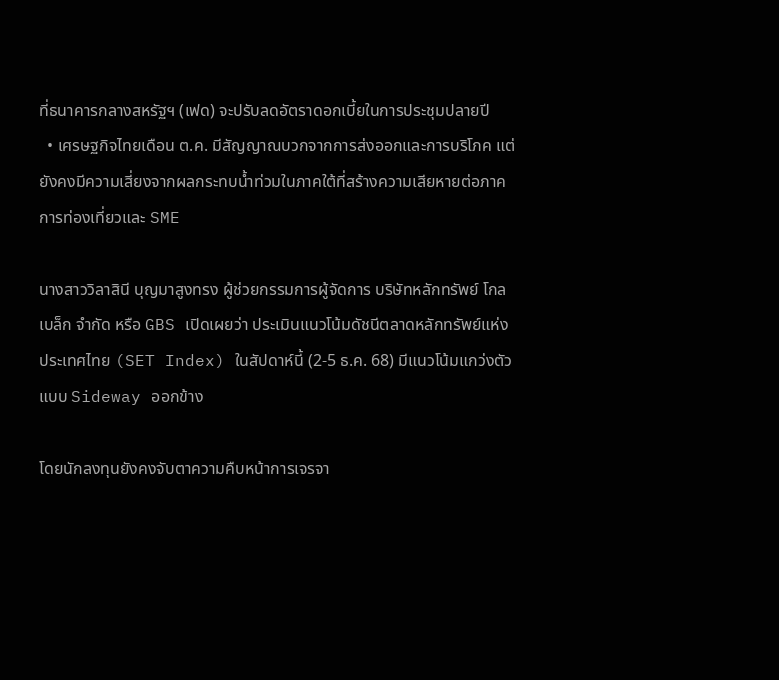ที่ธนาคารกลางสหรัฐฯ (เฟด) จะปรับลดอัตราดอกเบี้ยในการประชุมปลายปี
  • เศรษฐกิจไทยเดือน ต.ค. มีสัญญาณบวกจากการส่งออกและการบริโภค แต่ยังคงมีความเสี่ยงจากผลกระทบน้ำท่วมในภาคใต้ที่สร้างความเสียหายต่อภาคการท่องเที่ยวและ SME

นางสาววิลาสินี บุญมาสูงทรง ผู้ช่วยกรรมการผู้จัดการ บริษัทหลักทรัพย์ โกลเบล็ก จำกัด หรือ GBS เปิดเผยว่า ประเมินแนวโน้มดัชนีตลาดหลักทรัพย์แห่งประเทศไทย (SET Index) ในสัปดาห์นี้ (2-5 ธ.ค. 68) มีแนวโน้มแกว่งตัวแบบ Sideway ออกข้าง

โดยนักลงทุนยังคงจับตาความคืบหน้าการเจรจา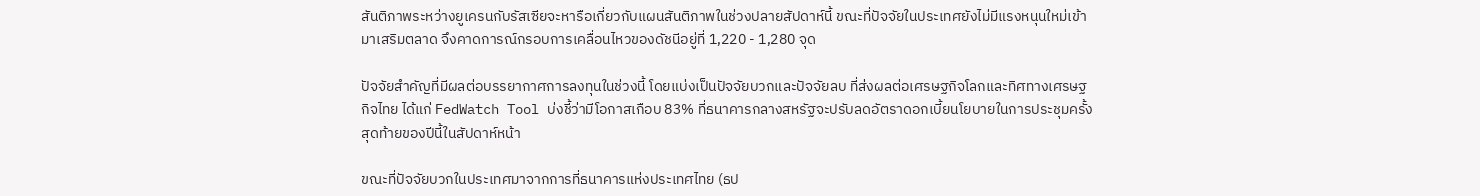สันติภาพระหว่างยูเครนกับรัสเซียจะหารือเกี่ยวกับแผนสันติภาพในช่วงปลายสัปดาห์นี้ ขณะที่ปัจจัยในประเทศยังไม่มีแรงหนุนใหม่เข้ามาเสริมตลาด จึงคาดการณ์กรอบการเคลื่อนไหวของดัชนีอยู่ที่ 1,220 - 1,280 จุด

ปัจจัยสำคัญที่มีผลต่อบรรยากาศการลงทุนในช่วงนี้ โดยแบ่งเป็นปัจจัยบวกและปัจจัยลบ ที่ส่งผลต่อเศรษฐกิจโลกและทิศทางเศรษฐกิจไทย ได้แก่ FedWatch Tool บ่งชี้ว่ามีโอกาสเกือบ 83% ที่ธนาคารกลางสหรัฐจะปรับลดอัตราดอกเบี้ยนโยบายในการประชุมครั้งสุดท้ายของปีนี้ในสัปดาห์หน้า

ขณะที่ปัจจัยบวกในประเทศมาจากการที่ธนาคารแห่งประเทศไทย (ธป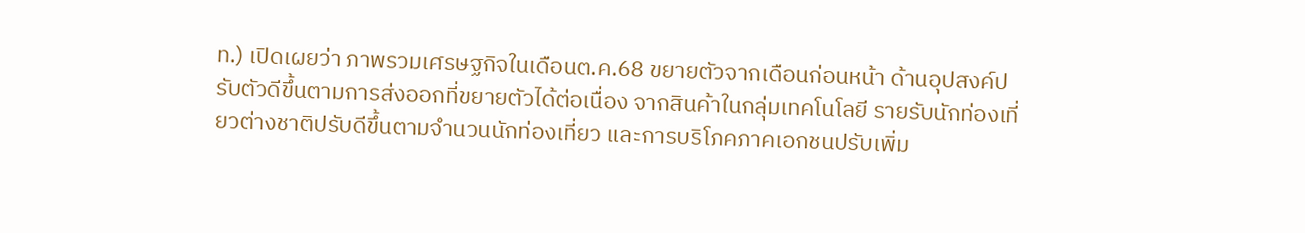ท.) เปิดเผยว่า ภาพรวมเศรษฐกิจในเดือนต.ค.68 ขยายตัวจากเดือนก่อนหน้า ด้านอุปสงค์ปรับตัวดีขึ้นตามการส่งออกที่ขยายตัวได้ต่อเนื่อง จากสินค้าในกลุ่มเทคโนโลยี รายรับนักท่องเที่ยวต่างชาติปรับดีขึ้นตามจำนวนนักท่องเที่ยว และการบริโภคภาคเอกชนปรับเพิ่ม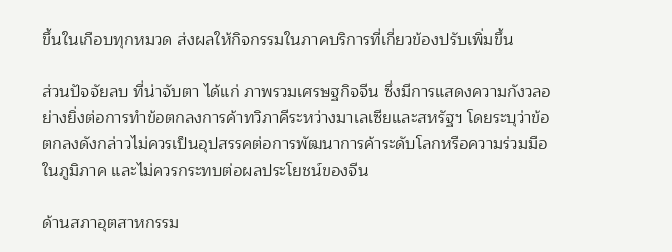ขึ้นในเกือบทุกหมวด ส่งผลให้กิจกรรมในภาคบริการที่เกี่ยวข้องปรับเพิ่มขึ้น

ส่วนปัจจัยลบ ที่น่าจับตา ได้แก่ ภาพรวมเศรษฐกิจจีน ซึ่งมีการแสดงความกังวลอย่างยิ่งต่อการทำข้อตกลงการค้าทวิภาคีระหว่างมาเลเซียและสหรัฐฯ โดยระบุว่าข้อตกลงดังกล่าวไม่ควรเป็นอุปสรรคต่อการพัฒนาการค้าระดับโลกหรือความร่วมมือในภูมิภาค และไม่ควรกระทบต่อผลประโยชน์ของจีน

ด้านสภาอุตสาหกรรม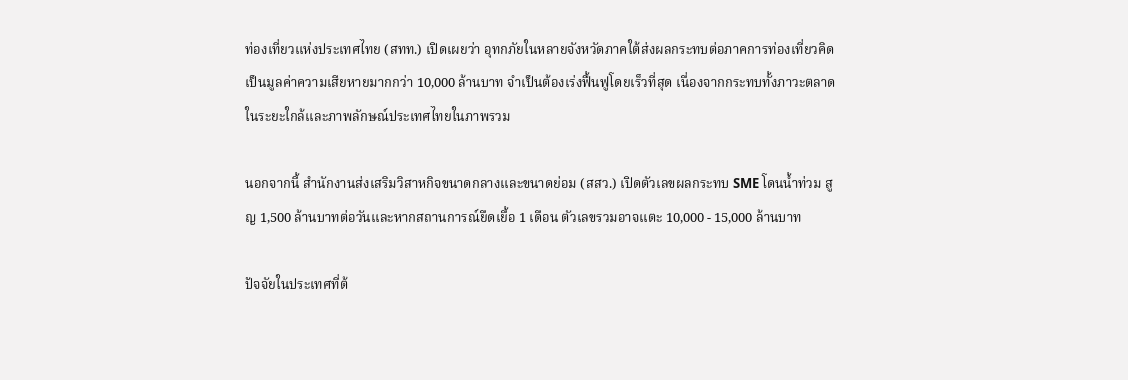ท่องเที่ยวแห่งประเทศไทย (สทท.) เปิดเผยว่า อุทกภัยในหลายจังหวัดภาคใต้ส่งผลกระทบต่อภาคการท่องเที่ยวคิดเป็นมูลค่าความเสียหายมากกว่า 10,000 ล้านบาท จำเป็นต้องเร่งฟื้นฟูโดยเร็วที่สุด เนื่องจากกระทบทั้งภาวะตลาดในระยะใกล้และภาพลักษณ์ประเทศไทยในภาพรวม

นอกจากนี้ สำนักงานส่งเสริมวิสาหกิจขนาดกลางและขนาดย่อม (สสว.) เปิดตัวเลขผลกระทบ SME โดนน้ำท่วม สูญ 1,500 ล้านบาทต่อวันและหากสถานการณ์ยืดเยื้อ 1 เดือน ตัวเลขรวมอาจแตะ 10,000 - 15,000 ล้านบาท

ปัจจัยในประเทศที่ต้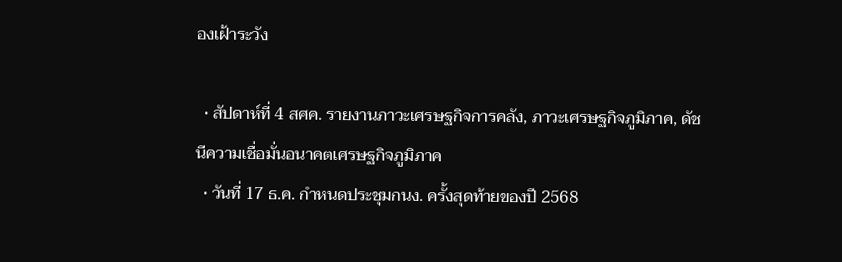องเฝ้าระวัง

  • สัปดาห์ที่ 4 สศค. รายงานภาวะเศรษฐกิจการคลัง, ภาวะเศรษฐกิจภูมิภาค, ดัชนีความเชื่อมั่นอนาคตเศรษฐกิจภูมิภาค
  • วันที่ 17 ธ.ค. กำหนดประชุมกนง. ครั้งสุดท้ายของปี 2568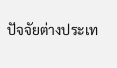ปัจจัยต่างประเท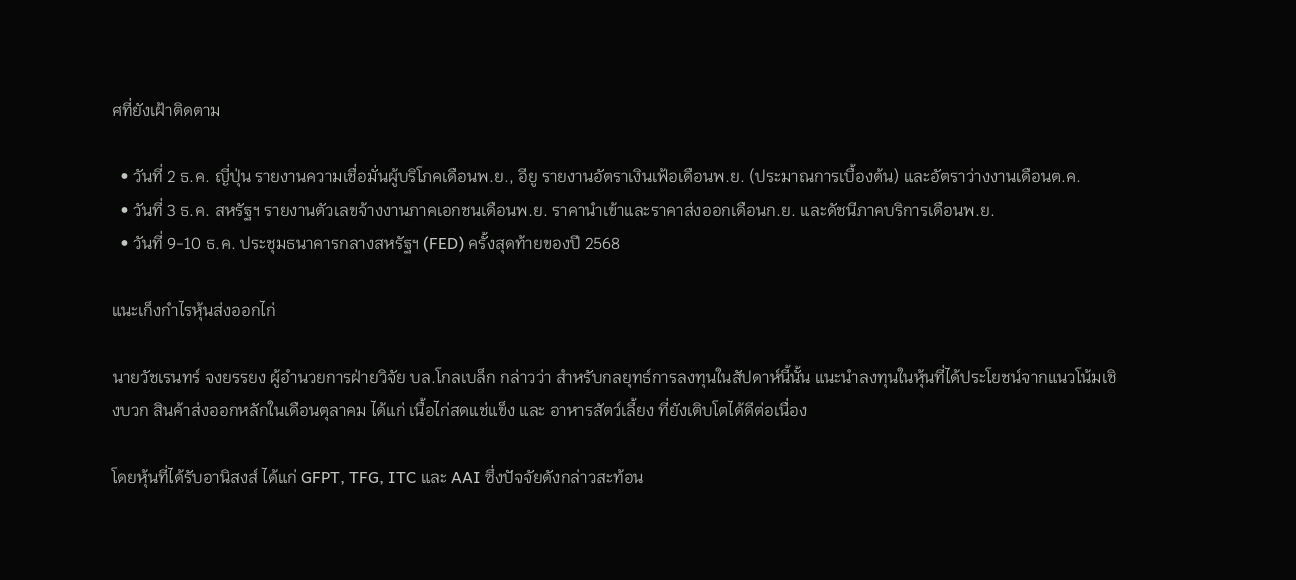ศที่ยังเฝ้าติดตาม

  • วันที่ 2 ธ.ค. ญี่ปุ่น รายงานความเชื่อมั่นผู้บริโภคเดือนพ.ย., อียู รายงานอัตราเงินเฟ้อเดือนพ.ย. (ประมาณการเบื้องต้น) และอัตราว่างงานเดือนต.ค.
  • วันที่ 3 ธ.ค. สหรัฐฯ รายงานตัวเลขจ้างงานภาคเอกชนเดือนพ.ย. ราคานำเข้าและราคาส่งออกเดือนก.ย. และดัชนีภาคบริการเดือนพ.ย.
  • วันที่ 9-10 ธ.ค. ประชุมธนาคารกลางสหรัฐฯ (FED) ครั้งสุดท้ายของปี 2568

แนะเก็งกำไรหุ้นส่งออกไก่

นายวัชเรนทร์ จงยรรยง ผู้อำนวยการฝ่ายวิจัย บล.โกลเบล็ก กล่าวว่า สำหรับกลยุทธ์การลงทุนในสัปดาห์นี้นั้น แนะนำลงทุนในหุ้นที่ได้ประโยชน์จากแนวโน้มเชิงบวก สินค้าส่งออกหลักในเดือนตุลาคม ได้แก่ เนื้อไก่สดแช่แข็ง และ อาหารสัตว์เลี้ยง ที่ยังเติบโตได้ดีต่อเนื่อง

โดยหุ้นที่ได้รับอานิสงส์ ได้แก่ GFPT, TFG, ITC และ AAI ซึ่งปัจจัยดังกล่าวสะท้อน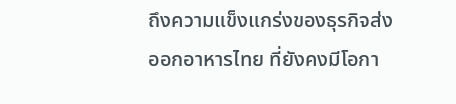ถึงความแข็งแกร่งของธุรกิจส่งออกอาหารไทย ที่ยังคงมีโอกา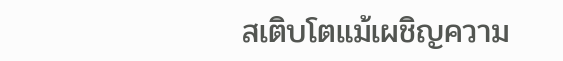สเติบโตแม้เผชิญความ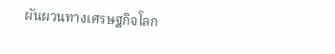ผันผวนทางเศรษฐกิจโลก